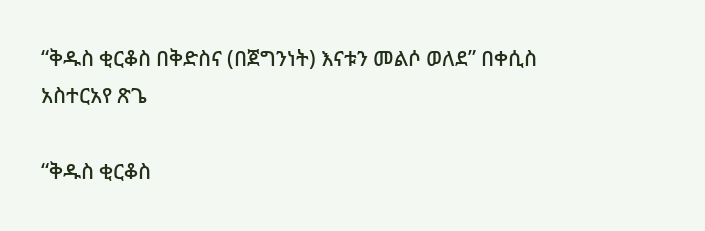“ቅዱስ ቂርቆስ በቅድስና (በጀግንነት) እናቱን መልሶ ወለደ” በቀሲስ አስተርአየ ጽጌ

“ቅዱስ ቂርቆስ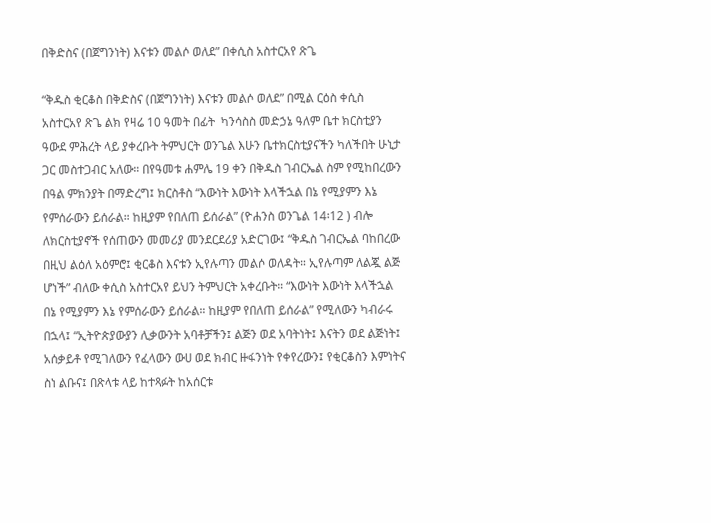በቅድስና (በጀግንነት) እናቱን መልሶ ወለደ” በቀሲስ አስተርአየ ጽጌ

“ቅዱስ ቂርቆስ በቅድስና (በጀግንነት) እናቱን መልሶ ወለደ” በሚል ርዕስ ቀሲስ አስተርአየ ጽጌ ልክ የዛሬ 10 ዓመት በፊት  ካንሳስስ መድኃኔ ዓለም ቤተ ክርስቲያን ዓውደ ምሕረት ላይ ያቀረቡት ትምህርት ወንጌል እሁን ቤተክርስቲያናችን ካለችበት ሁኒታ ጋር መስተጋብር አለው። በየዓመቱ ሐምሌ 19 ቀን በቅዱስ ገብርኤል ስም የሚከበረውን በዓል ምክንያት በማድረግ፤ ክርስቶስ “እውነት እውነት እላችኋል በኔ የሚያምን እኔ የምሰራውን ይሰራል። ከዚያም የበለጠ ይሰራል” (ዮሐንስ ወንጌል 14፡12 ) ብሎ ለክርስቲያኖች የሰጠውን መመሪያ መንደርደሪያ አድርገው፤ “ቅዱስ ገብርኤል ባከበረው በዚህ ልዕለ አዕምሮ፤ ቂርቆስ እናቱን ኢየሉጣን መልሶ ወለዳት። ኢየሉጣም ለልጇ ልጅ ሆነች” ብለው ቀሲስ አስተርአየ ይህን ትምህርት አቀረቡት። “እውነት እውነት እላችኋል በኔ የሚያምን እኔ የምሰራውን ይሰራል። ከዚያም የበለጠ ይሰራል” የሚለውን ካብራሩ በኋላ፤ “ኢትዮጵያውያን ሊቃውንት አባቶቻችን፤ ልጅን ወደ አባትነት፤ እናትን ወደ ልጅነት፤ አሰቃይቶ የሚገለውን የፈላውን ውሀ ወደ ክብር ዙፋንነት የቀየረውን፤ የቂርቆስን እምነትና ስነ ልቡና፤ በጽላቱ ላይ ከተጻፉት ከአሰርቱ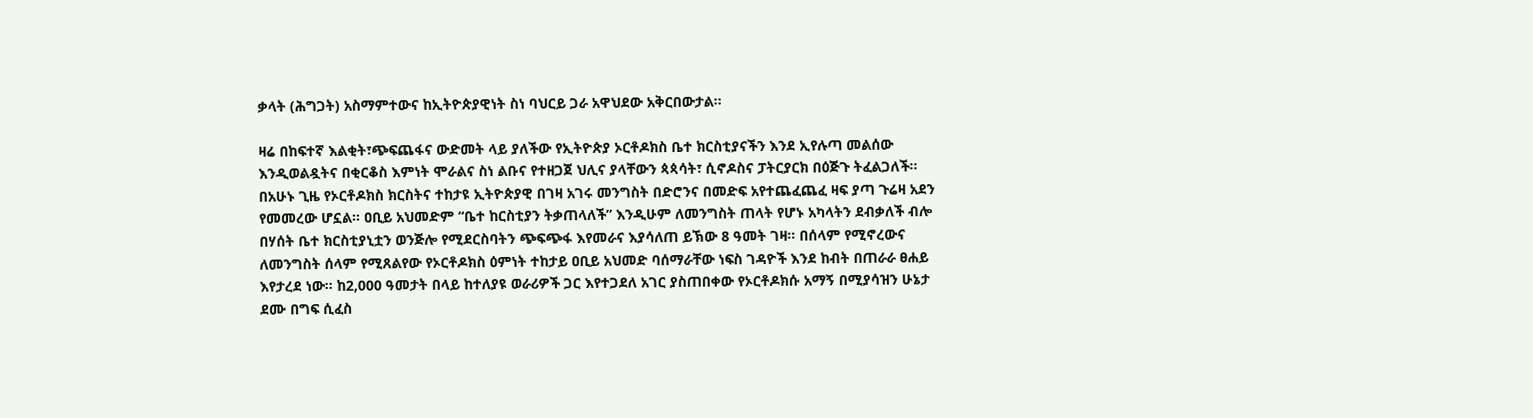ቃላት (ሕግጋት) አስማምተውና ከኢትዮጵያዊነት ስነ ባህርይ ጋራ አዋህደው አቅርበውታል።

ዛሬ በከፍተኛ እልቂት፣ጭፍጨፋና ውድመት ላይ ያለችው የኢትዮጵያ ኦርቶዶክስ ቤተ ክርስቲያናችን እንደ ኢየሉጣ መልሰው እንዲወልዷትና በቂርቆስ እምነት ሞራልና ስነ ልቡና የተዘጋጀ ህሊና ያላቸውን ጳጳሳት፣ ሲኖዶስና ፓትርያርክ በዕጅጉ ትፈልጋለች። በአሁኑ ጊዜ የኦርቶዶክስ ክርስትና ተከታዩ ኢትዮጵያዊ በገዛ አገሩ መንግስት በድሮንና በመድፍ አየተጨፈጨፈ ዛፍ ያጣ ጉሬዛ አደን የመመረው ሆኗል። ዐቢይ አህመድም “ቤተ ከርስቲያን ትቃጠላለች” እንዲሁም ለመንግስት ጠላት የሆኑ አካላትን ደብቃለች ብሎ በሃሰት ቤተ ክርስቲያኒቷን ወንጅሎ የሚደርስባትን ጭፍጭፋ እየመራና እያሳለጠ ይኽው 8 ዓመት ገዛ። በሰላም የሚኖረውና ለመንግስት ሰላም የሚጸልየው የኦርቶዶክስ ዕምነት ተከታይ ዐቢይ አህመድ ባሰማራቸው ነፍስ ገዳዮች እንደ ከብት በጠራራ ፀሐይ እየታረደ ነው። ከ2,000 ዓመታት በላይ ከተለያዩ ወራሪዎች ጋር እየተጋደለ አገር ያስጠበቀው የኦርቶዶክሱ አማኝ በሚያሳዝን ሁኔታ ደሙ በግፍ ሲፈስ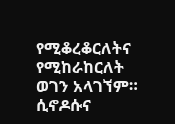የሚቆረቆርለትና የሚከራከርለት ወገን አላገኘም። ሲኖዶሱና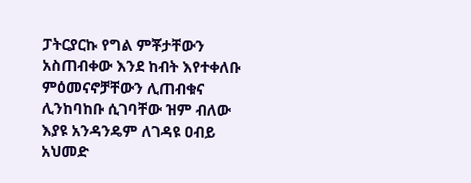ፓትርያርኩ የግል ምቾታቸውን አስጠብቀው እንደ ከብት እየተቀለቡ ምዕመናኖቻቸውን ሊጠብቁና ሊንከባከቡ ሲገባቸው ዝም ብለው እያዩ አንዳንዴም ለገዳዩ ዐብይ አህመድ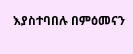እያስተባበሉ በምዕመናን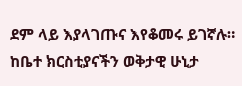ደም ላይ እያላገጡና እየቆመሩ ይገኛሉ። ከቤተ ክርስቲያናችን ወቅታዊ ሁኒታ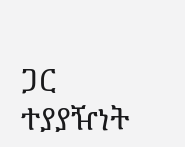ጋር ተያያዥነት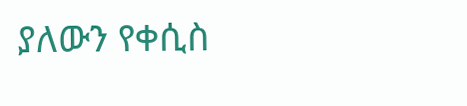ያለውን የቀሲስ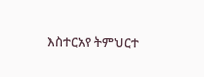እስተርአየ ትምህርተ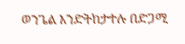ወንጌል እንድትከታተሉ በድጋሚ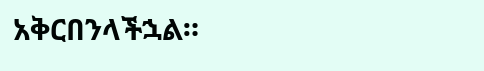አቅርበንላችኋል።